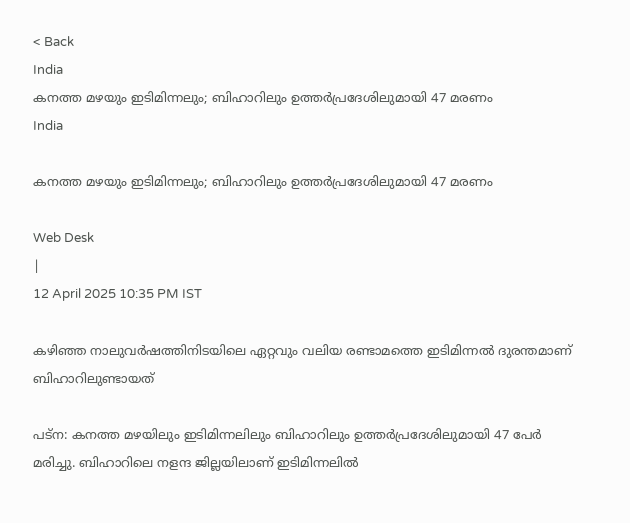< Back
India
കനത്ത മഴയും ഇടിമിന്നലും; ബിഹാറിലും ഉത്തർപ്രദേശിലുമായി 47 മരണം
India

കനത്ത മഴയും ഇടിമിന്നലും; ബിഹാറിലും ഉത്തർപ്രദേശിലുമായി 47 മരണം

Web Desk
|
12 April 2025 10:35 PM IST

കഴിഞ്ഞ നാലുവർഷത്തിനിടയിലെ ഏറ്റവും വലിയ രണ്ടാമത്തെ ഇടിമിന്നൽ ദുരന്തമാണ് ബിഹാറിലുണ്ടായത്

പട്ന: കനത്ത മഴയിലും ഇടിമിന്നലിലും ബിഹാറിലും ഉത്തർപ്രദേശിലുമായി 47 പേർ മരിച്ചു. ബിഹാറിലെ നളന്ദ ജില്ലയിലാണ് ഇടിമിന്നലിൽ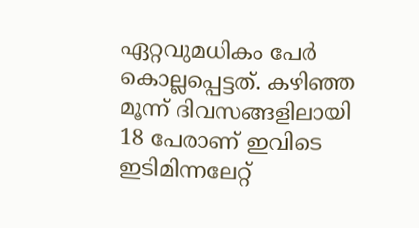ഏറ്റവുമധികം പേർ കൊല്ലപ്പെട്ടത്. കഴിഞ്ഞ മൂന്ന് ദിവസങ്ങളിലായി 18 പേരാണ് ഇവിടെ ഇടിമിന്നലേറ്റ്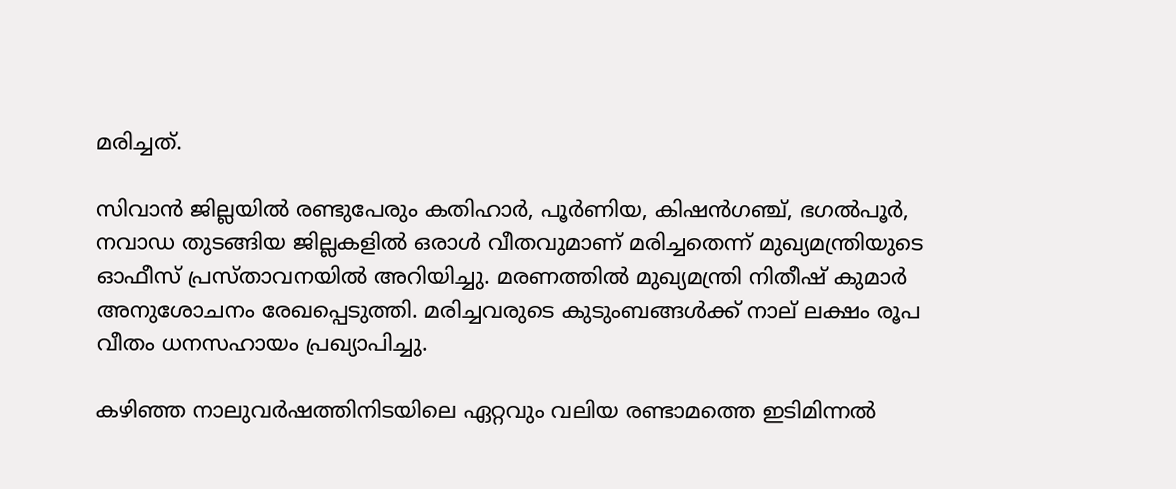മരിച്ചത്.

സിവാൻ ജില്ലയിൽ രണ്ടുപേരും കതിഹാർ, പൂർണിയ, കിഷൻഗഞ്ച്, ഭഗൽപൂർ, നവാഡ തുടങ്ങിയ ജില്ലകളിൽ ഒരാൾ വീതവുമാണ് മരിച്ചതെന്ന് മുഖ്യമന്ത്രിയുടെ ഓഫീസ് പ്രസ്താവനയിൽ അറിയിച്ചു. മരണത്തിൽ മുഖ്യമന്ത്രി നിതീഷ് കുമാർ അനുശോചനം രേഖപ്പെടുത്തി. മരിച്ചവരുടെ കുടുംബങ്ങൾക്ക് നാല് ലക്ഷം രൂപ വീതം ധനസഹായം പ്രഖ്യാപിച്ചു.

കഴിഞ്ഞ നാലുവർഷത്തിനിടയിലെ ഏറ്റവും വലിയ രണ്ടാമത്തെ ഇടിമിന്നൽ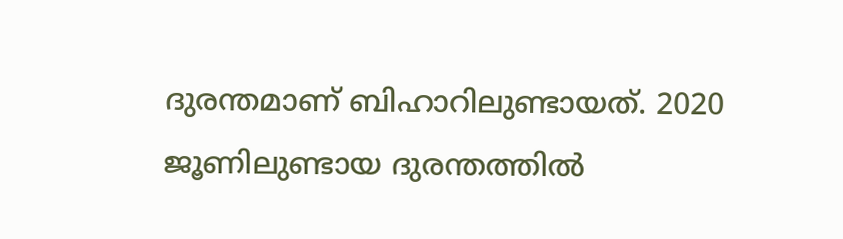ദുരന്തമാണ് ബിഹാറിലുണ്ടായത്. 2020 ജൂണിലുണ്ടായ ദുരന്തത്തിൽ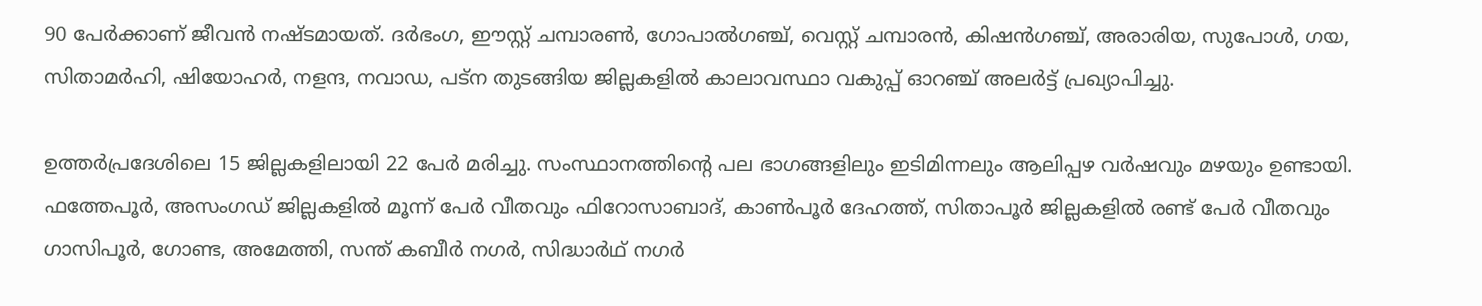90 പേർക്കാണ് ജീവൻ നഷ്ടമായത്. ദർഭംഗ, ഈസ്റ്റ് ചമ്പാരൺ, ഗോപാൽഗഞ്ച്, വെസ്റ്റ് ചമ്പാരൻ, കിഷൻഗഞ്ച്, അരാരിയ, സുപോൾ, ഗയ, സിതാമർഹി, ഷിയോഹർ, നളന്ദ, നവാഡ, പട്‌ന തുടങ്ങിയ ജില്ലകളിൽ കാലാവസ്ഥാ വകുപ്പ് ഓറഞ്ച് അലർട്ട് പ്രഖ്യാപിച്ചു.

ഉത്തർപ്രദേശിലെ 15 ജില്ലകളിലായി 22 പേർ മരിച്ചു. സംസ്ഥാനത്തിന്റെ പല ഭാഗങ്ങളിലും ഇടിമിന്നലും ആലിപ്പഴ വർഷവും മഴയും ഉണ്ടായി. ഫത്തേപൂർ, അസംഗഡ് ജില്ലകളിൽ മൂന്ന് പേർ വീതവും ഫിറോസാബാദ്, കാൺപൂർ ദേഹത്ത്, സിതാപൂർ ജില്ലകളിൽ രണ്ട് പേർ വീതവും ഗാസിപൂർ, ഗോണ്ട, അമേത്തി, സന്ത് കബീർ നഗർ, സിദ്ധാർഥ് നഗർ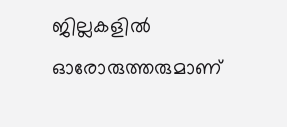ജില്ലകളിൽ ഓരോരുത്തരുമാണ്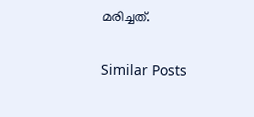മരിച്ചത്.

Similar Posts